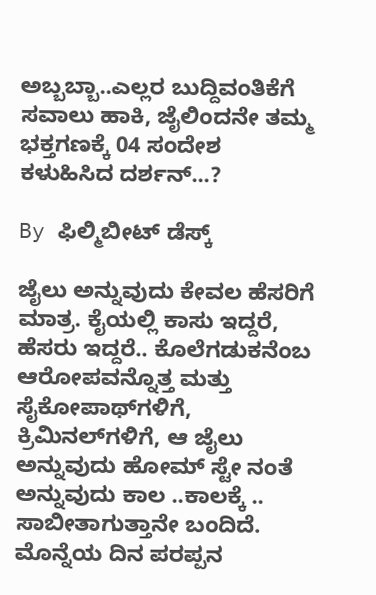ಅಬ್ಬಬ್ಬಾ..ಎಲ್ಲರ ಬುದ್ದಿವಂತಿಕೆಗೆ ಸವಾಲು ಹಾಕಿ, ಜೈಲಿಂದನೇ ತಮ್ಮ ಭಕ್ತಗಣಕ್ಕೆ 04 ಸಂದೇಶ ಕಳುಹಿಸಿದ ದರ್ಶನ್...?

By ಫಿಲ್ಮಿಬೀಟ್ ಡೆಸ್ಕ್

ಜೈಲು ಅನ್ನುವುದು ಕೇವಲ ಹೆಸರಿಗೆ ಮಾತ್ರ. ಕೈಯಲ್ಲಿ ಕಾಸು ಇದ್ದರೆ, ಹೆಸರು ಇದ್ದರೆ.. ಕೊಲೆಗಡುಕನೆಂಬ ಆರೋಪವನ್ನೊತ್ತ ಮತ್ತು ಸೈಕೋಪಾಥ್‌ಗಳಿಗೆ, ಕ್ರಿಮಿನಲ್‌ಗಳಿಗೆ, ಆ ಜೈಲು ಅನ್ನುವುದು ಹೋಮ್ ಸ್ಟೇ ನಂತೆ ಅನ್ನುವುದು ಕಾಲ ..ಕಾಲಕ್ಕೆ .. ಸಾಬೀತಾಗುತ್ತಾನೇ ಬಂದಿದೆ. ಮೊನ್ನೆಯ ದಿನ ಪರಪ್ಪನ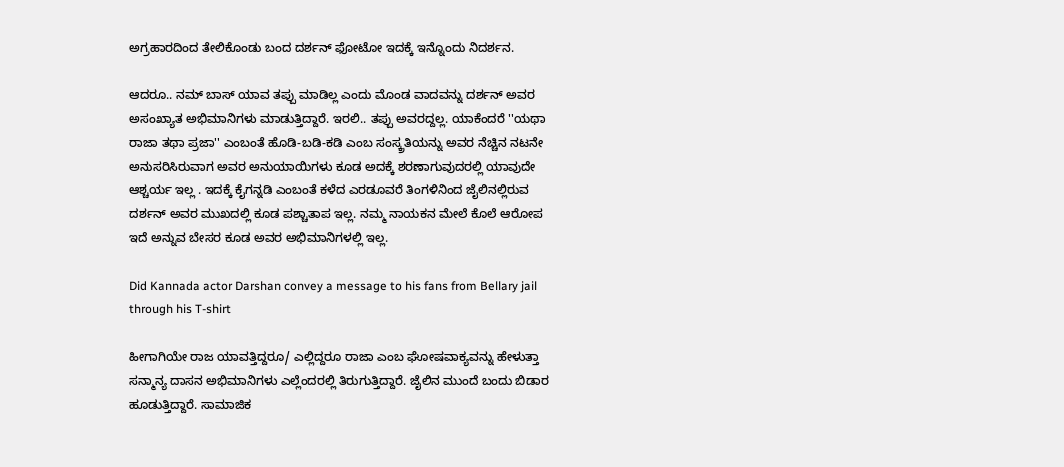ಅಗ್ರಹಾರದಿಂದ ತೇಲಿಕೊಂಡು ಬಂದ ದರ್ಶನ್ ಫೋಟೋ ಇದಕ್ಕೆ ಇನ್ನೊಂದು ನಿದರ್ಶನ.

ಆದರೂ.. ನಮ್ ಬಾಸ್ ಯಾವ ತಪ್ಪು ಮಾಡಿಲ್ಲ ಎಂದು ಮೊಂಡ ವಾದವನ್ನು ದರ್ಶನ್ ಅವರ ಅಸಂಖ್ಯಾತ ಅಭಿಮಾನಿಗಳು ಮಾಡುತ್ತಿದ್ದಾರೆ. ಇರಲಿ.. ತಪ್ಪು ಅವರದ್ದಲ್ಲ. ಯಾಕೆಂದರೆ ''ಯಥಾ ರಾಜಾ ತಥಾ ಪ್ರಜಾ'' ಎಂಬಂತೆ ಹೊಡಿ-ಬಡಿ-ಕಡಿ ಎಂಬ ಸಂಸ್ಕ್ರತಿಯನ್ನು ಅವರ ನೆಚ್ಚಿನ ನಟನೇ ಅನುಸರಿಸಿರುವಾಗ ಅವರ ಅನುಯಾಯಿಗಳು ಕೂಡ ಅದಕ್ಕೆ ಶರಣಾಗುವುದರಲ್ಲಿ ಯಾವುದೇ ಆಶ್ಚರ್ಯ ಇಲ್ಲ . ಇದಕ್ಕೆ ಕೈಗನ್ನಡಿ ಎಂಬಂತೆ ಕಳೆದ ಎರಡೂವರೆ ತಿಂಗಳಿನಿಂದ ಜೈಲಿನಲ್ಲಿರುವ ದರ್ಶನ್ ಅವರ ಮುಖದಲ್ಲಿ ಕೂಡ ಪಶ್ಚಾತಾಪ ಇಲ್ಲ. ನಮ್ಮ ನಾಯಕನ ಮೇಲೆ ಕೊಲೆ ಆರೋಪ ಇದೆ ಅನ್ನುವ ಬೇಸರ ಕೂಡ ಅವರ ಅಭಿಮಾನಿಗಳಲ್ಲಿ ಇಲ್ಲ.

Did Kannada actor Darshan convey a message to his fans from Bellary jail through his T-shirt

ಹೀಗಾಗಿಯೇ ರಾಜ ಯಾವತ್ತಿದ್ದರೂ/ ಎಲ್ಲಿದ್ದರೂ ರಾಜಾ ಎಂಬ ಘೋಷವಾಕ್ಯವನ್ನು ಹೇಳುತ್ತಾ ಸನ್ಮಾನ್ಯ ದಾಸನ ಅಭಿಮಾನಿಗಳು ಎಲ್ಲೆಂದರಲ್ಲಿ ತಿರುಗುತ್ತಿದ್ದಾರೆ. ಜೈಲಿನ ಮುಂದೆ ಬಂದು ಬಿಡಾರ ಹೂಡುತ್ತಿದ್ದಾರೆ. ಸಾಮಾಜಿಕ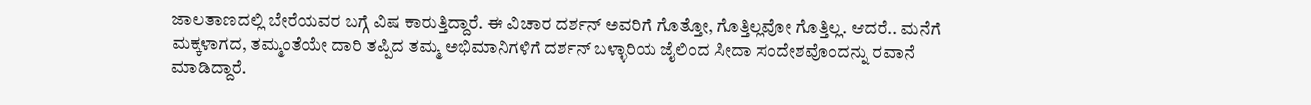ಜಾಲತಾಣದಲ್ಲಿ ಬೇರೆಯವರ ಬಗ್ಗೆ ವಿಷ ಕಾರುತ್ತಿದ್ದಾರೆ. ಈ ವಿಚಾರ ದರ್ಶನ್ ಅವರಿಗೆ ಗೊತ್ತೋ, ಗೊತ್ತಿಲ್ಲವೋ ಗೊತ್ತಿಲ್ಲ. ಆದರೆ.. ಮನೆಗೆ ಮಕ್ಕಳಾಗದ, ತಮ್ಮಂತೆಯೇ ದಾರಿ ತಪ್ಪಿದ ತಮ್ಮ ಅಭಿಮಾನಿಗಳಿಗೆ ದರ್ಶನ್ ಬಳ್ಳಾರಿಯ ಜೈಲಿಂದ ಸೀದಾ ಸಂದೇಶವೊಂದನ್ನು ರವಾನೆ ಮಾಡಿದ್ದಾರೆ.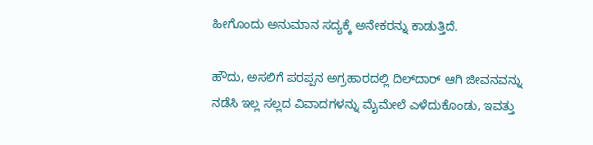ಹೀಗೊಂದು ಅನುಮಾನ ಸದ್ಯಕ್ಕೆ ಅನೇಕರನ್ನು ಕಾಡುತ್ತಿದೆ.

ಹೌದು, ಅಸಲಿಗೆ ಪರಪ್ಪನ ಅಗ್ರಹಾರದಲ್ಲಿ ದಿಲ್‌ದಾರ್ ಆಗಿ ಜೀವನವನ್ನು ನಡೆಸಿ ಇಲ್ಲ ಸಲ್ಲದ ವಿವಾದಗಳನ್ನು ಮೈಮೇಲೆ ಎಳೆದುಕೊಂಡು, ಇವತ್ತು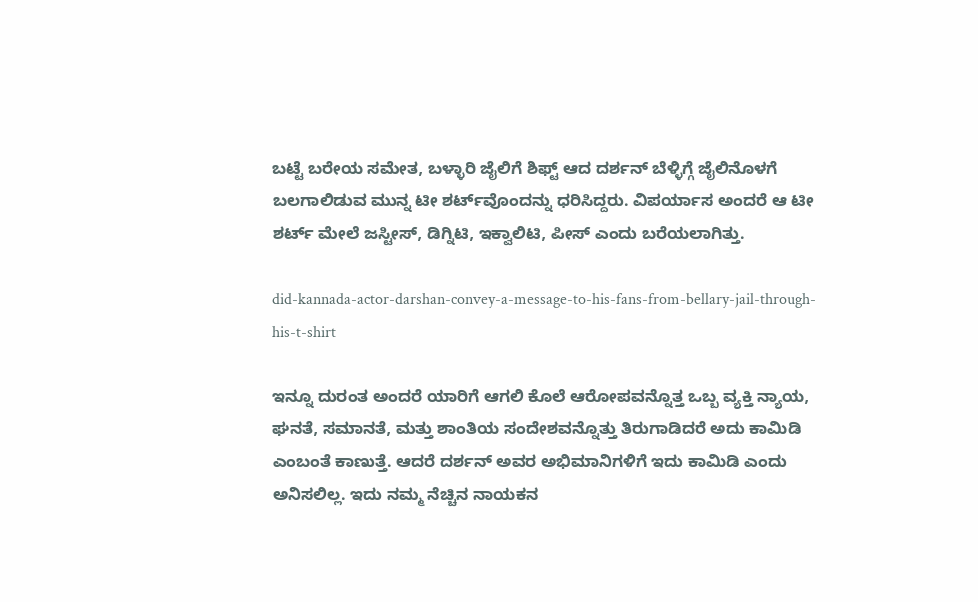ಬಟ್ಟೆ ಬರೇಯ ಸಮೇತ, ಬಳ್ಳಾರಿ ಜೈಲಿಗೆ ಶಿಫ್ಟ್ ಆದ ದರ್ಶನ್ ಬೆಳ್ಳಿಗ್ಗೆ ಜೈಲಿನೊಳಗೆ ಬಲಗಾಲಿಡುವ ಮುನ್ನ ಟೀ ಶರ್ಟ್‌ವೊಂದನ್ನು ಧರಿಸಿದ್ದರು. ವಿಪರ್ಯಾಸ ಅಂದರೆ ಆ ಟೀ ಶರ್ಟ್ ಮೇಲೆ ಜಸ್ಟೀಸ್, ಡಿಗ್ನಿಟಿ, ಇಕ್ವಾಲಿಟಿ, ಪೀಸ್ ಎಂದು ಬರೆಯಲಾಗಿತ್ತು.

did-kannada-actor-darshan-convey-a-message-to-his-fans-from-bellary-jail-through-his-t-shirt

ಇನ್ನೂ ದುರಂತ ಅಂದರೆ ಯಾರಿಗೆ ಆಗಲಿ ಕೊಲೆ ಆರೋಪವನ್ನೊತ್ತ ಒಬ್ಬ ವ್ಯಕ್ತಿ ನ್ಯಾಯ, ಘನತೆ, ಸಮಾನತೆ, ಮತ್ತು ಶಾಂತಿಯ ಸಂದೇಶವನ್ನೊತ್ತು ತಿರುಗಾಡಿದರೆ ಅದು ಕಾಮಿಡಿ ಎಂಬಂತೆ ಕಾಣುತ್ತೆ. ಆದರೆ ದರ್ಶನ್ ಅವರ ಅಭಿಮಾನಿಗಳಿಗೆ ಇದು ಕಾಮಿಡಿ ಎಂದು ಅನಿಸಲಿಲ್ಲ. ಇದು ನಮ್ಮ ನೆಚ್ಚಿನ ನಾಯಕನ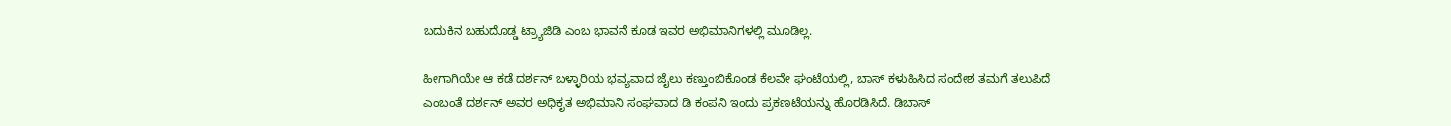ಬದುಕಿನ ಬಹುದೊಡ್ಡ ಟ್ರ್ಯಾಜಿಡಿ ಎಂಬ ಭಾವನೆ ಕೂಡ ಇವರ ಅಭಿಮಾನಿಗಳಲ್ಲಿ ಮೂಡಿಲ್ಲ.

ಹೀಗಾಗಿಯೇ ಆ ಕಡೆ ದರ್ಶನ್ ಬಳ್ಳಾರಿಯ ಭವ್ಯವಾದ ಜೈಲು ಕಣ್ತುಂಬಿಕೊಂಡ ಕೆಲವೇ ಘಂಟೆಯಲ್ಲಿ, ಬಾಸ್ ಕಳುಹಿಸಿದ ಸಂದೇಶ ತಮಗೆ ತಲುಪಿದೆ ಎಂಬಂತೆ ದರ್ಶನ್ ಅವರ ಅಧಿಕೃತ ಅಭಿಮಾನಿ ಸಂಘವಾದ ಡಿ ಕಂಪನಿ ಇಂದು ಪ್ರಕಣಟೆಯನ್ನು ಹೊರಡಿಸಿದೆ. ಡಿಬಾಸ್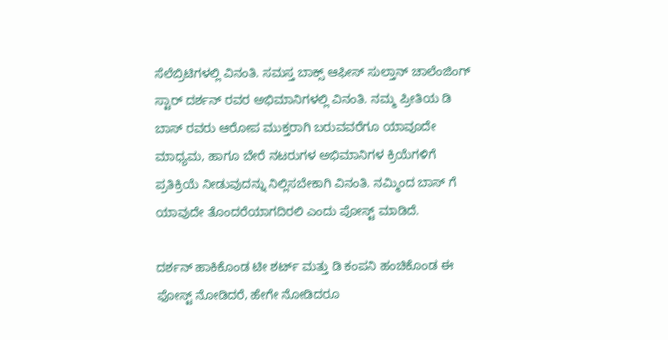ಸೆಲೆಬ್ರಿಟಿಗಳಲ್ಲಿ ವಿನಂತಿ. ಸಮಸ್ತ ಬಾಕ್ಸ್ ಆಫೀಸ್ ಸುಲ್ತಾನ್ ಚಾಲೆಂಜಿಂಗ್ ಸ್ಟಾರ್ ದರ್ಶನ್ ರವರ ಅಭಿಮಾನಿಗಳಲ್ಲಿ ವಿನಂತಿ. ನಮ್ಮ ಪ್ರೀತಿಯ ಡಿ ಬಾಸ್ ರವರು ಆರೋಪ ಮುಕ್ತರಾಗಿ ಬರುವವರೆಗೂ ಯಾವೂದೇ ಮಾಧ್ಯಮ, ಹಾಗೂ ಬೇರೆ ನಟರುಗಳ ಅಭಿಮಾನಿಗಳ ಕ್ರಿಯೆಗಳಿಗೆ ಪ್ರತಿಕ್ರಿಯೆ ನೀಡುವುದನ್ನು ನಿಲ್ಲಿಸಬೇಕಾಗಿ ವಿನಂತಿ. ನಮ್ಮಿಂದ ಬಾಸ್ ಗೆ ಯಾವುದೇ ತೊಂದರೆಯಾಗದಿರಲಿ ಎಂದು ಪೋಸ್ಟ್ ಮಾಡಿದೆ.

ದರ್ಶನ್ ಹಾಕಿಕೊಂಡ ಟೀ ಶರ್ಟ್‌ ಮತ್ತು ಡಿ ಕಂಪನಿ ಹಂಚಿಕೊಂಡ ಈ ಫೋಸ್ಟ್‌ ನೋಡಿದರೆ, ಹೇಗೇ ನೋಡಿದರೂ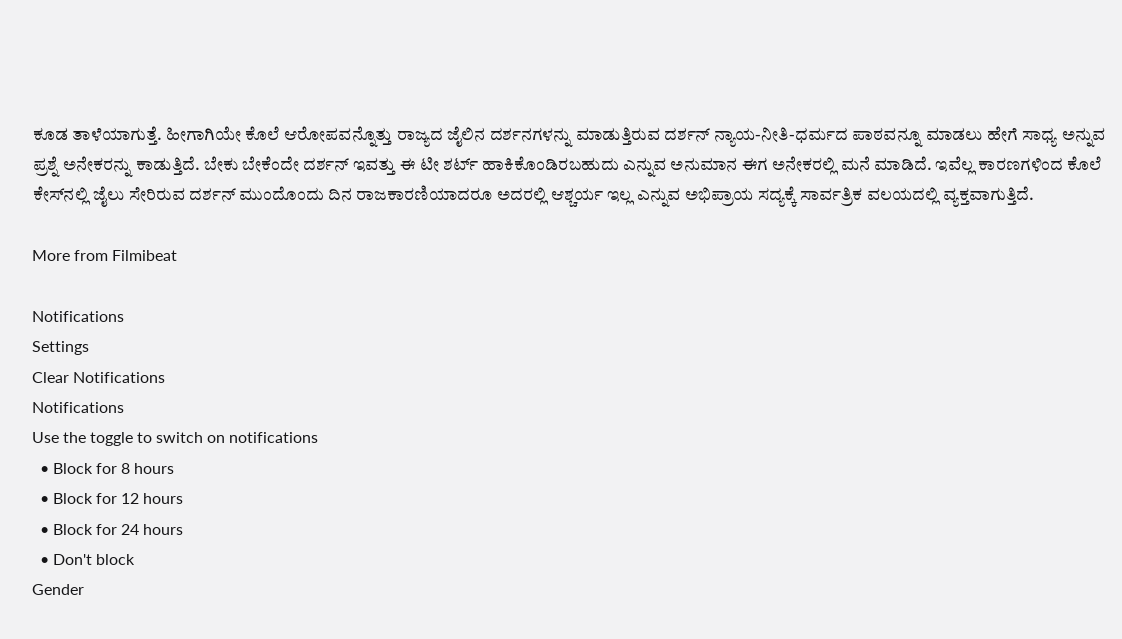ಕೂಡ ತಾಳೆಯಾಗುತ್ತೆ. ಹೀಗಾಗಿಯೇ ಕೊಲೆ ಆರೋಪವನ್ನೊತ್ತು ರಾಜ್ಯದ ಜೈಲಿನ ದರ್ಶನಗಳನ್ನು ಮಾಡುತ್ತಿರುವ ದರ್ಶನ್ ನ್ಯಾಯ-ನೀತಿ-ಧರ್ಮದ ಪಾಠವನ್ನೂ ಮಾಡಲು ಹೇಗೆ ಸಾಧ್ಯ ಅನ್ನುವ ಪ್ರಶ್ನೆ ಅನೇಕರನ್ನು ಕಾಡುತ್ತಿದೆ. ಬೇಕು ಬೇಕೆಂದೇ ದರ್ಶನ್ ಇವತ್ತು ಈ ಟೀ ಶರ್ಟ್‌ ಹಾಕಿಕೊಂಡಿರಬಹುದು ಎನ್ನುವ ಅನುಮಾನ ಈಗ ಅನೇಕರಲ್ಲಿ ಮನೆ ಮಾಡಿದೆ. ಇವೆಲ್ಲ ಕಾರಣಗಳಿಂದ ಕೊಲೆ ಕೇಸ್‌ನಲ್ಲಿ ಜೈಲು ಸೇರಿರುವ ದರ್ಶನ್ ಮುಂದೊಂದು ದಿನ ರಾಜಕಾರಣಿಯಾದರೂ ಅದರಲ್ಲಿ ಆಶ್ಚರ್ಯ ಇಲ್ಲ ಎನ್ನುವ ಅಭಿಪ್ರಾಯ ಸದ್ಯಕ್ಕೆ ಸಾರ್ವತ್ರಿಕ ವಲಯದಲ್ಲಿ ವ್ಯಕ್ತವಾಗುತ್ತಿದೆ.

More from Filmibeat

Notifications
Settings
Clear Notifications
Notifications
Use the toggle to switch on notifications
  • Block for 8 hours
  • Block for 12 hours
  • Block for 24 hours
  • Don't block
Gender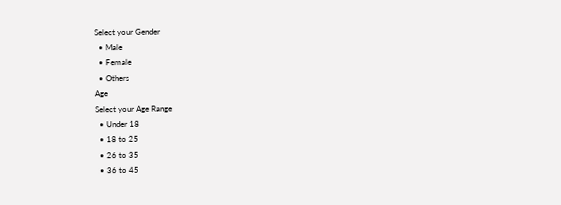Select your Gender
  • Male
  • Female
  • Others
Age
Select your Age Range
  • Under 18
  • 18 to 25
  • 26 to 35
  • 36 to 45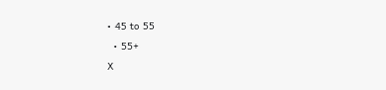• 45 to 55
  • 55+
X